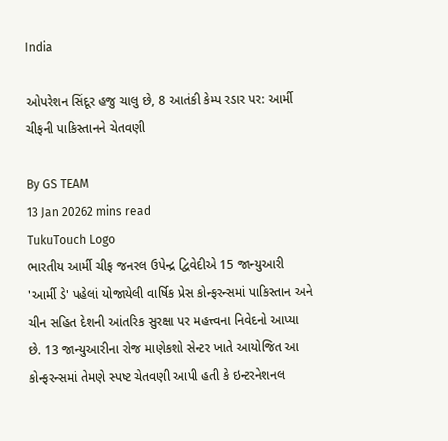India

ઓપરેશન સિંદૂર હજુ ચાલુ છે, 8 આતંકી કેમ્પ રડાર પર: આર્મી ચીફની પાકિસ્તાનને ચેતવણી

By GS TEAM
13 Jan 20262 mins read
TukuTouch Logo
ભારતીય આર્મી ચીફ જનરલ ઉપેન્દ્ર દ્વિવેદીએ 15 જાન્યુઆરી 'આર્મી ડે' પહેલાં યોજાયેલી વાર્ષિક પ્રેસ કોન્ફરન્સમાં પાકિસ્તાન અને ચીન સહિત દેશની આંતરિક સુરક્ષા પર મહત્ત્વના નિવેદનો આપ્યા છે. 13 જાન્યુઆરીના રોજ માણેકશો સેન્ટર ખાતે આયોજિત આ કોન્ફરન્સમાં તેમણે સ્પષ્ટ ચેતવણી આપી હતી કે ઇન્ટરનેશનલ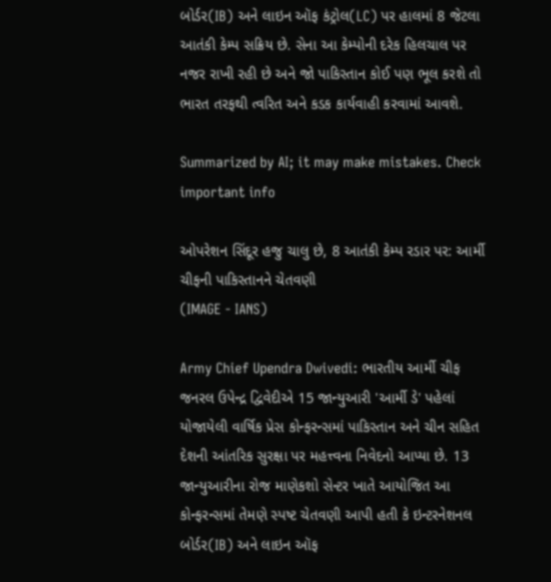બોર્ડર(IB) અને લાઇન ઑફ કંટ્રોલ(LC) પર હાલમાં 8 જેટલા આતંકી કેમ્પ સક્રિય છે. સેના આ કેમ્પોની દરેક હિલચાલ પર નજર રાખી રહી છે અને જો પાકિસ્તાન કોઈ પણ ભૂલ કરશે તો ભારત તરફથી ત્વરિત અને કડક કાર્યવાહી કરવામાં આવશે.

Summarized by AI; it may make mistakes. Check important info

ઓપરેશન સિંદૂર હજુ ચાલુ છે, 8 આતંકી કેમ્પ રડાર પર: આર્મી ચીફની પાકિસ્તાનને ચેતવણી
(IMAGE - IANS)

Army Chief Upendra Dwivedi: ભારતીય આર્મી ચીફ જનરલ ઉપેન્દ્ર દ્વિવેદીએ 15 જાન્યુઆરી 'આર્મી ડે' પહેલાં યોજાયેલી વાર્ષિક પ્રેસ કોન્ફરન્સમાં પાકિસ્તાન અને ચીન સહિત દેશની આંતરિક સુરક્ષા પર મહત્ત્વના નિવેદનો આપ્યા છે. 13 જાન્યુઆરીના રોજ માણેકશો સેન્ટર ખાતે આયોજિત આ કોન્ફરન્સમાં તેમણે સ્પષ્ટ ચેતવણી આપી હતી કે ઇન્ટરનેશનલ બોર્ડર(IB) અને લાઇન ઑફ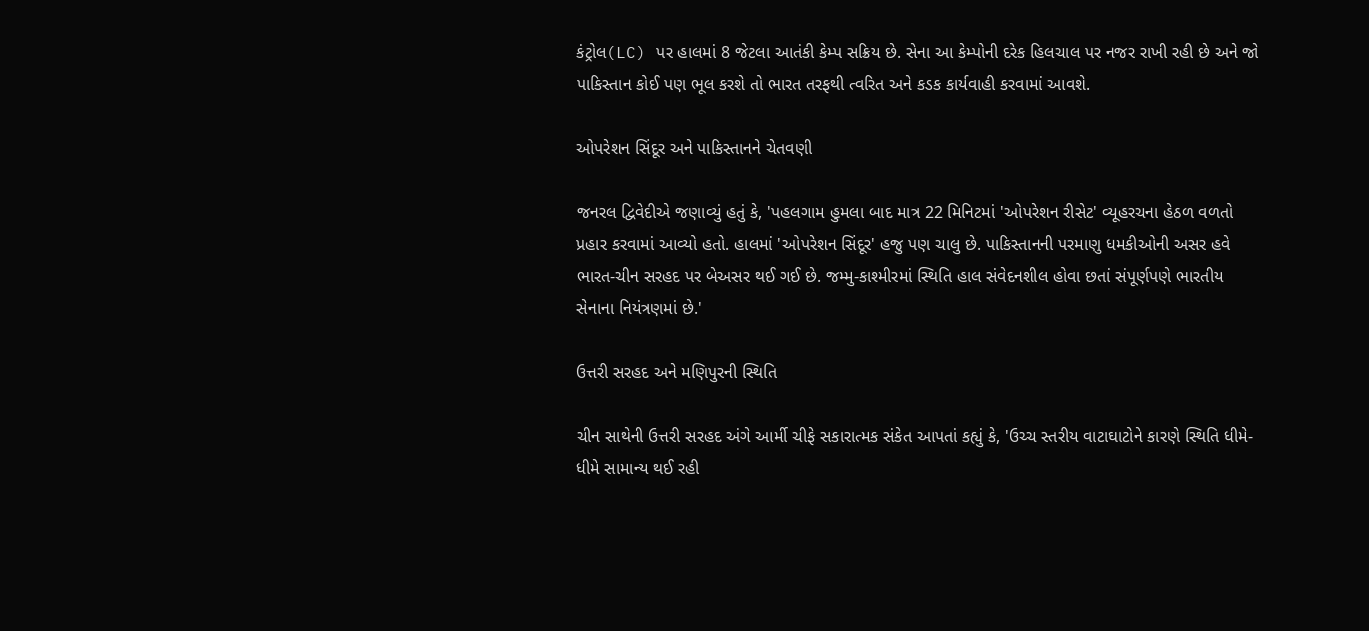કંટ્રોલ(LC) પર હાલમાં 8 જેટલા આતંકી કેમ્પ સક્રિય છે. સેના આ કેમ્પોની દરેક હિલચાલ પર નજર રાખી રહી છે અને જો પાકિસ્તાન કોઈ પણ ભૂલ કરશે તો ભારત તરફથી ત્વરિત અને કડક કાર્યવાહી કરવામાં આવશે.

ઓપરેશન સિંદૂર અને પાકિસ્તાનને ચેતવણી

જનરલ દ્વિવેદીએ જણાવ્યું હતું કે, 'પહલગામ હુમલા બાદ માત્ર 22 મિનિટમાં 'ઓપરેશન રીસેટ' વ્યૂહરચના હેઠળ વળતો પ્રહાર કરવામાં આવ્યો હતો. હાલમાં 'ઓપરેશન સિંદૂર' હજુ પણ ચાલુ છે. પાકિસ્તાનની પરમાણુ ધમકીઓની અસર હવે ભારત-ચીન સરહદ પર બેઅસર થઈ ગઈ છે. જમ્મુ-કાશ્મીરમાં સ્થિતિ હાલ સંવેદનશીલ હોવા છતાં સંપૂર્ણપણે ભારતીય સેનાના નિયંત્રણમાં છે.'

ઉત્તરી સરહદ અને મણિપુરની સ્થિતિ

ચીન સાથેની ઉત્તરી સરહદ અંગે આર્મી ચીફે સકારાત્મક સંકેત આપતાં કહ્યું કે, 'ઉચ્ચ સ્તરીય વાટાઘાટોને કારણે સ્થિતિ ધીમે-ધીમે સામાન્ય થઈ રહી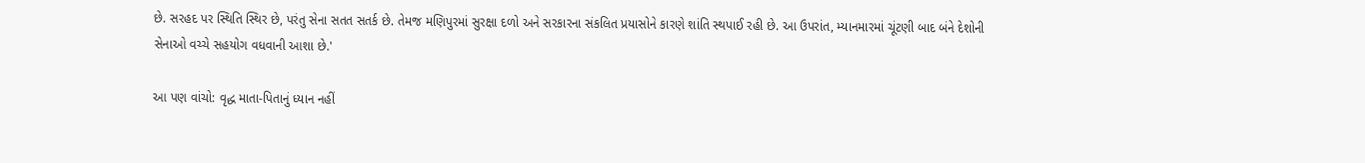છે. સરહદ પર સ્થિતિ સ્થિર છે, પરંતુ સેના સતત સતર્ક છે. તેમજ મણિપુરમાં સુરક્ષા દળો અને સરકારના સંકલિત પ્રયાસોને કારણે શાંતિ સ્થપાઈ રહી છે. આ ઉપરાંત, મ્યાનમારમાં ચૂંટણી બાદ બંને દેશોની સેનાઓ વચ્ચે સહયોગ વધવાની આશા છે.'

આ પણ વાંચો: વૃદ્ધ માતા-પિતાનું ધ્યાન નહીં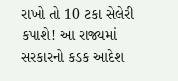રાખો તો 10 ટકા સેલેરી કપાશે! આ રાજ્યમાં સરકારનો કડક આદેશ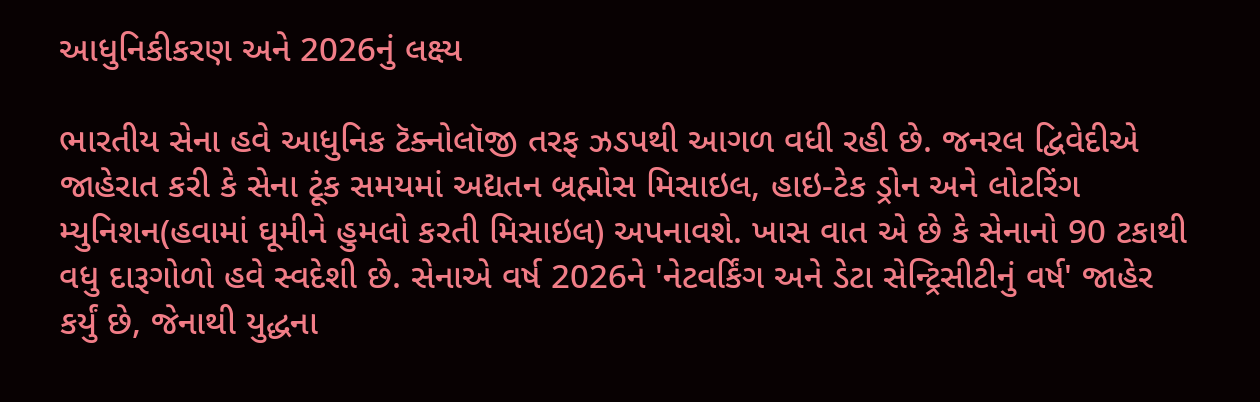આધુનિકીકરણ અને 2026નું લક્ષ્ય

ભારતીય સેના હવે આધુનિક ટૅક્નોલૉજી તરફ ઝડપથી આગળ વધી રહી છે. જનરલ દ્વિવેદીએ જાહેરાત કરી કે સેના ટૂંક સમયમાં અદ્યતન બ્રહ્મોસ મિસાઇલ, હાઇ-ટેક ડ્રોન અને લોટરિંગ મ્યુનિશન(હવામાં ઘૂમીને હુમલો કરતી મિસાઇલ) અપનાવશે. ખાસ વાત એ છે કે સેનાનો 90 ટકાથી વધુ દારૂગોળો હવે સ્વદેશી છે. સેનાએ વર્ષ 2026ને 'નેટવર્કિંગ અને ડેટા સેન્ટ્રિસીટીનું વર્ષ' જાહેર કર્યું છે, જેનાથી યુદ્ધના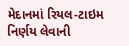મેદાનમાં રિયલ-ટાઇમ નિર્ણય લેવાની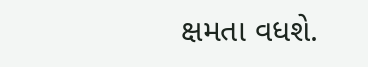ક્ષમતા વધશે.